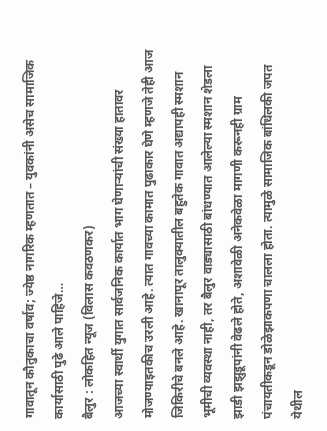गावातून कौतुकाचा वर्षाव; ज्येष्ठ नागरिक म्हणतात – युवकांनी असेच सामाजिक कार्यासाठी पुढे आले पाहिजे…
बैलुर : लोकहित न्यूज (विलास कवठणकर)
आजच्या स्वार्थी युगात सार्वजनिक कार्यात भाग घेणाऱ्यांची संख्या हातावर मोजण्याइतकीच उरली आहे. त्यात गावच्या कामात पुढाकार घेणे म्हणजे तेही आज जिकिरीचे बनले आहे. खानापूर तालुक्यातील बहुतेक गावात अद्यापही स्मशान भूमीची व्यवस्था नाही, तर बैलुर वाड्यासाठी बांधण्यात आलेल्या स्मशान शेडला झाडी झझुडूपांनी वेढले होते, अशावेळी अनेकवेळा मागणी करूनही ग्राम पंचायतीकडून डोळेझाकपणा चालला होता. त्यामुळे सामाजिक बांधिलकी जपत येथील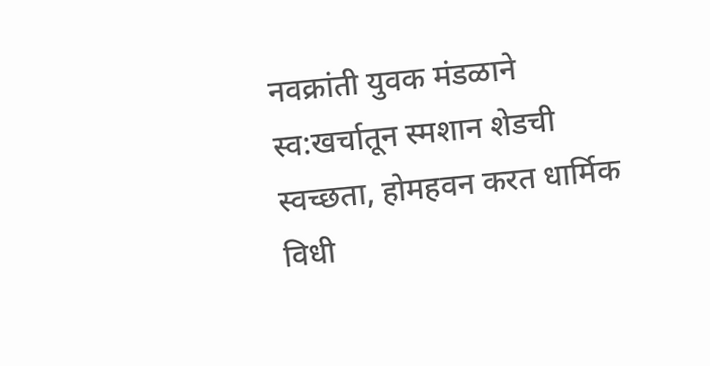नवक्रांती युवक मंडळाने स्व:खर्चातून स्मशान शेडची स्वच्छता, होमहवन करत धार्मिक विधी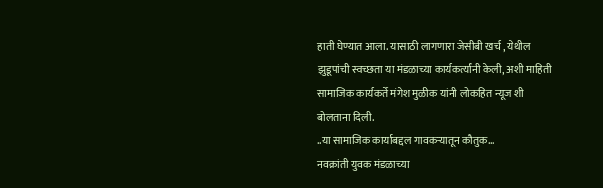हाती घेण्यात आला. यासाठी लागणारा जेसीबी खर्च , येथील झुडूपांची स्वच्छता या मंडळाच्या कार्यकर्त्यांनी केली, अशी माहिती सामाजिक कार्यकर्ते मंगेश मुळीक यांनी लोकहित न्यूज शी बोलताना दिली.
..या सामाजिक कार्याबद्दल गावकऱ्यातून कौतुक…
नवक्रांती युवक मंडळाच्या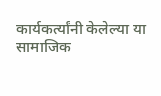कार्यकर्त्यांनी केलेल्या या सामाजिक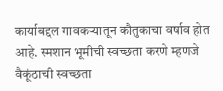कार्याबद्दल गावकऱ्यातून कौतुकाचा वर्षाव होत आहे. स्मशान भूमीची स्वच्छता करणे म्हणजे वैकूंठाची स्वच्छता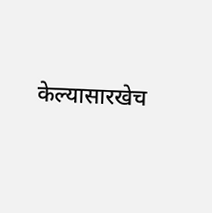केल्यासारखेच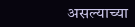असल्याच्या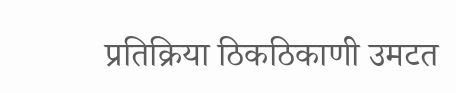प्रतिक्रिया ठिकठिकाणी उमटत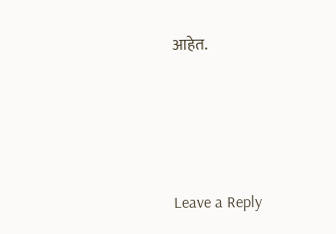आहेत.






Leave a Reply